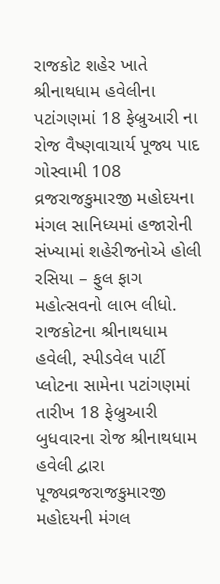રાજકોટ શહેર ખાતે શ્રીનાથધામ હવેલીના પટાંગણમાં 18 ફેબ્રુઆરી ના રોજ વૈષ્ણવાચાર્ય પૂજ્ય પાદ ગોસ્વામી 108 વ્રજરાજકુમારજી મહોદયના મંગલ સાનિધ્યમાં હજારોની સંખ્યામાં શહેરીજનોએ હોલી રસિયા – ફુલ ફાગ મહોત્સવનો લાભ લીધો.
રાજકોટના શ્રીનાથધામ હવેલી, સ્પીડવેલ પાર્ટી પ્લોટના સામેના પટાંગણમાં તારીખ 18 ફેબ્રુઆરી બુધવારના રોજ શ્રીનાથધામ હવેલી દ્વારા પૂજ્યવ્રજરાજકુમારજી મહોદયની મંગલ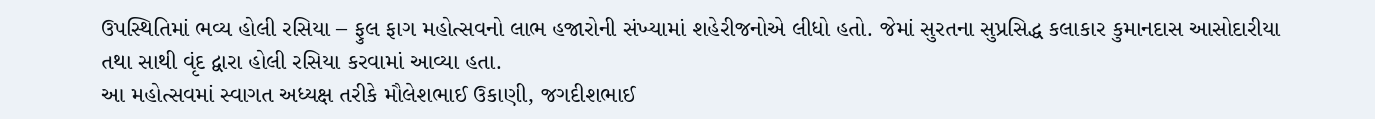ઉપસ્થિતિમાં ભવ્ય હોલી રસિયા – ફુલ ફાગ મહોત્સવનો લાભ હજારોની સંખ્યામાં શહેરીજનોએ લીધો હતો. જેમાં સુરતના સુપ્રસિદ્ધ કલાકાર કુમાનદાસ આસોદારીયા તથા સાથી વૃંદ દ્વારા હોલી રસિયા કરવામાં આવ્યા હતા.
આ મહોત્સવમાં સ્વાગત અધ્યક્ષ તરીકે મૌલેશભાઈ ઉકાણી, જગદીશભાઈ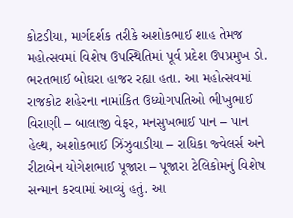કોટડીયા, માર્ગદર્શક તરીકે અશોકભાઈ શાહ તેમજ મહોત્સવમાં વિશેષ ઉપસ્થિતિમાં પૂર્વ પ્રદેશ ઉપપ્રમુખ ડો. ભરતભાઈ બોઘરા હાજર રહ્યા હતા. આ મહોત્સવમાં રાજકોટ શહેરના નામાંકિત ઉધ્યોગપતિઓ ભીખુભાઈ વિરાણી – બાલાજી વેફર, મનસુખભાઈ પાન – પાન હેલ્થ, અશોકભાઈ ઝિંઝુવાડીયા – રાધિકા જ્વેલર્સ અને રીટાબેન યોગેશભાઈ પૂજારા – પૂજારા ટેલિકોમનું વિશેષ સન્માન કરવામાં આવ્યું હતું. આ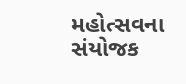મહોત્સવના સંયોજક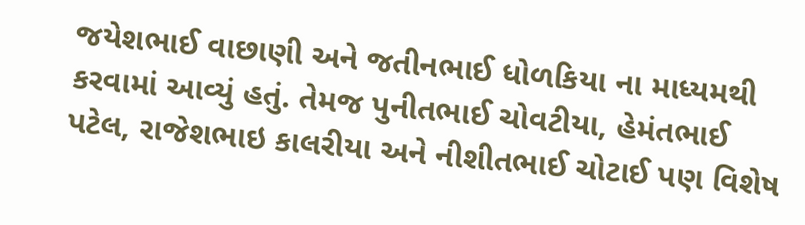જયેશભાઈ વાછાણી અને જતીનભાઈ ધોળકિયા ના માધ્યમથી કરવામાં આવ્યું હતું. તેમજ પુનીતભાઈ ચોવટીયા, હેમંતભાઈ પટેલ, રાજેશભાઇ કાલરીયા અને નીશીતભાઈ ચોટાઈ પણ વિશેષ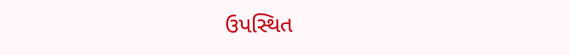ઉપસ્થિત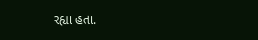રહ્યા હતા.